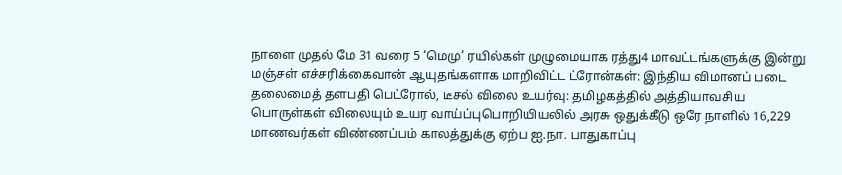நாளை முதல் மே 31 வரை 5 ‘மெமு’ ரயில்கள் முழுமையாக ரத்து4 மாவட்டங்களுக்கு இன்று மஞ்சள் எச்சரிக்கைவான் ஆயுதங்களாக மாறிவிட்ட ட்ரோன்கள்: இந்திய விமானப் படை தலைமைத் தளபதி பெட்ரோல், டீசல் விலை உயர்வு: தமிழகத்தில் அத்தியாவசிய பொருள்கள் விலையும் உயர வாய்ப்புபொறியியலில் அரசு ஒதுக்கீடு ஒரே நாளில் 16,229 மாணவர்கள் விண்ணப்பம் காலத்துக்கு ஏற்ப ஐ.நா. பாதுகாப்பு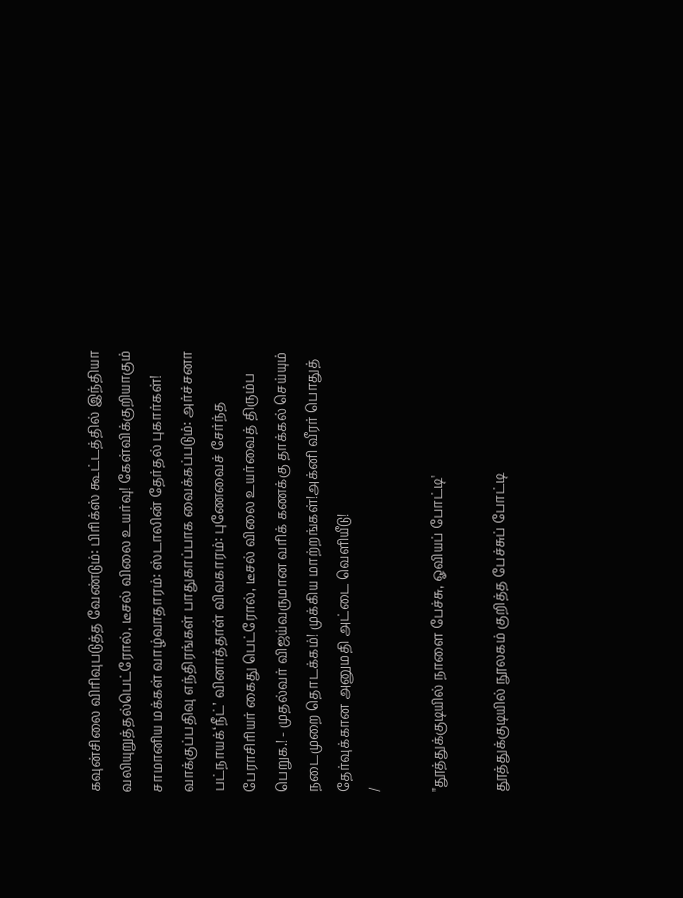கவுன்சிலை விரிவுபடுத்த வேண்டும்: பிரிக்ஸ் கூட்டத்தில் இந்தியா வலியுறுத்தல்பெட்ரோல், டீசல் விலை உயர்வு! கேள்விக்குறியாகும் சாமானிய மக்கள் வாழ்வாதாரம்: ஸ்டாலின் தேர்தல் புகார்கள்! வாக்குப்பதிவு எந்திரங்கள் பாதுகாப்பாக வைக்கப்படும்: அர்ச்சனா பட்நாயக்‘நீட்’ வினாத்தாள் விவகாரம்: புணேவைச் சேர்ந்த பேராசிரியர் கைது பெட்ரோல், டீசல் விலை உயர்வைத் திரும்ப பெறுக.! - முதல்வர் விஜய்வருமான வரிக் கணக்கு தாக்கல் செய்யும் நடைமுறை தொடக்கம்! முக்கிய மாற்றங்கள்!அக்னி வீரர் பொதுத் தேர்வுக்கான அனுமதி அட்டை வெளியீடு!
/

"தூத்துக்குடியில் நாளை பேச்சு, ஓவியப் போட்டி'

தூத்துக்குடியில் நூலகம் குறித்த பேச்சுப் போட்டி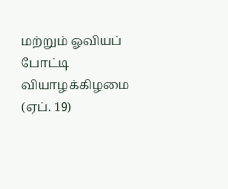மற்றும் ஓவியப் போட்டி வியாழக்கிழமை (ஏப். 19)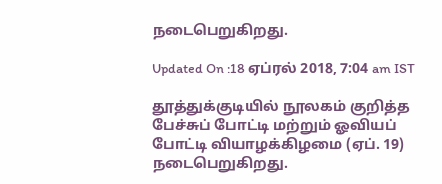நடைபெறுகிறது.

Updated On :18 ஏப்ரல் 2018, 7:04 am IST

தூத்துக்குடியில் நூலகம் குறித்த பேச்சுப் போட்டி மற்றும் ஓவியப் போட்டி வியாழக்கிழமை (ஏப். 19) நடைபெறுகிறது.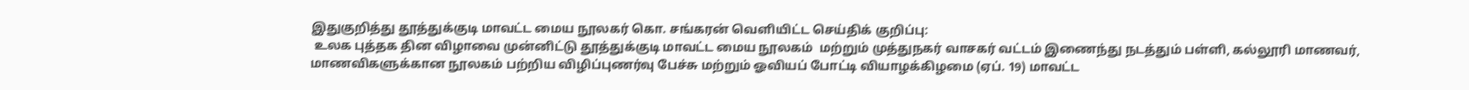இதுகுறித்து தூத்துக்குடி மாவட்ட மைய நூலகர் கொ. சங்கரன் வெளியிட்ட செய்திக் குறிப்பு:
 உலக புத்தக தின விழாவை முன்னிட்டு தூத்துக்குடி மாவட்ட மைய நூலகம்  மற்றும் முத்துநகர் வாசகர் வட்டம் இணைந்து நடத்தும் பள்ளி, கல்லூரி மாணவர், மாணவிகளுக்கான நூலகம் பற்றிய விழிப்புணர்வு பேச்சு மற்றும் ஓவியப் போட்டி வியாழக்கிழமை (ஏப். 19) மாவட்ட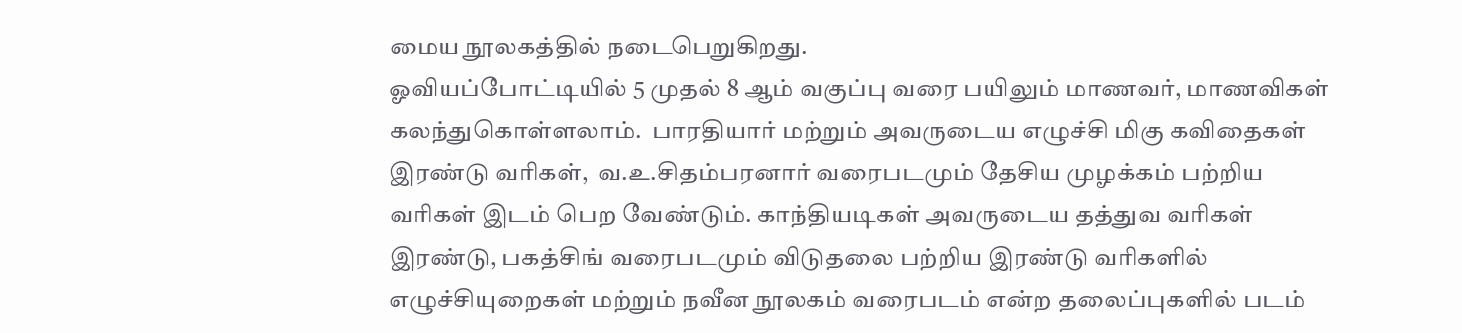மைய நூலகத்தில் நடைபெறுகிறது.
ஓவியப்போட்டியில் 5 முதல் 8 ஆம் வகுப்பு வரை பயிலும் மாணவர், மாணவிகள் கலந்துகொள்ளலாம்.  பாரதியார் மற்றும் அவருடைய எழுச்சி மிகு கவிதைகள் இரண்டு வரிகள்,  வ.உ.சிதம்பரனார் வரைபடமும் தேசிய முழக்கம் பற்றிய வரிகள் இடம் பெற வேண்டும். காந்தியடிகள் அவருடைய தத்துவ வரிகள் இரண்டு, பகத்சிங் வரைபடமும் விடுதலை பற்றிய இரண்டு வரிகளில் எழுச்சியுறைகள் மற்றும் நவீன நூலகம் வரைபடம் என்ற தலைப்புகளில் படம்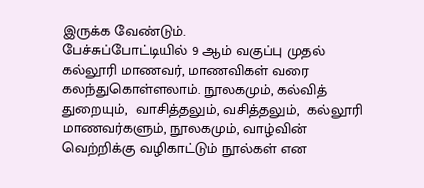இருக்க வேண்டும்.
பேச்சுப்போட்டியில் 9 ஆம் வகுப்பு முதல் கல்லூரி மாணவர், மாணவிகள் வரை கலந்துகொள்ளலாம். நூலகமும், கல்வித் துறையும்,  வாசித்தலும், வசித்தலும்,  கல்லூரி மாணவர்களும், நூலகமும், வாழ்வின் வெற்றிக்கு வழிகாட்டும் நூல்கள் என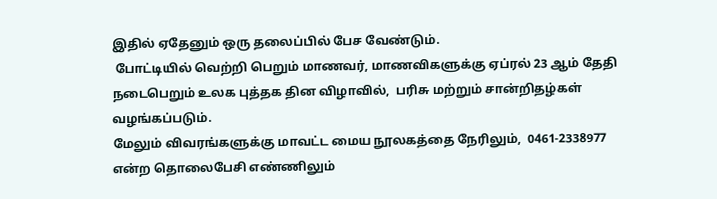இதில் ஏதேனும் ஒரு தலைப்பில் பேச வேண்டும்.
 போட்டியில் வெற்றி பெறும் மாணவர், மாணவிகளுக்கு ஏப்ரல் 23 ஆம் தேதி நடைபெறும் உலக புத்தக தின விழாவில்,  பரிசு மற்றும் சான்றிதழ்கள் வழங்கப்படும்.
மேலும் விவரங்களுக்கு மாவட்ட மைய நூலகத்தை நேரிலும்,  0461-2338977 என்ற தொலைபேசி எண்ணிலும்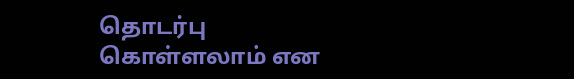தொடர்பு கொள்ளலாம் என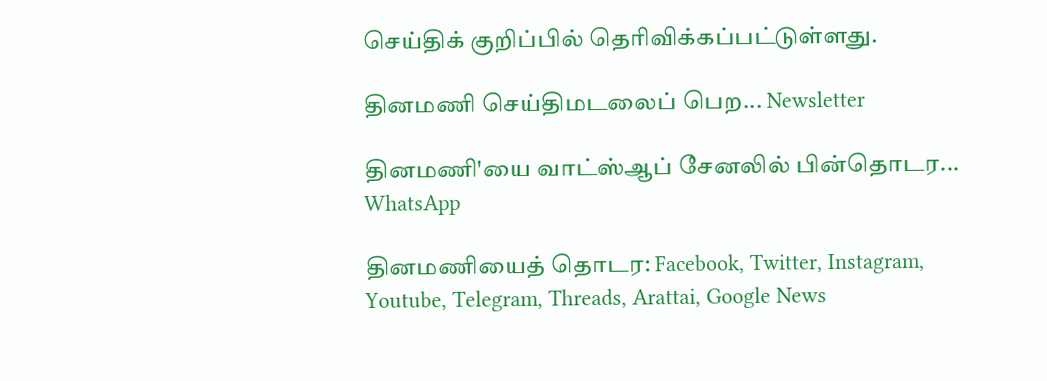செய்திக் குறிப்பில் தெரிவிக்கப்பட்டுள்ளது.

தினமணி செய்திமடலைப் பெற... Newsletter

தினமணி'யை வாட்ஸ்ஆப் சேனலில் பின்தொடர... WhatsApp

தினமணியைத் தொடர: Facebook, Twitter, Instagram, Youtube, Telegram, Threads, Arattai, Google News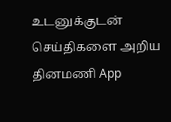உடனுக்குடன் செய்திகளை அறிய தினமணி App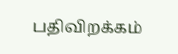பதிவிறக்கம்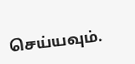செய்யவும்.